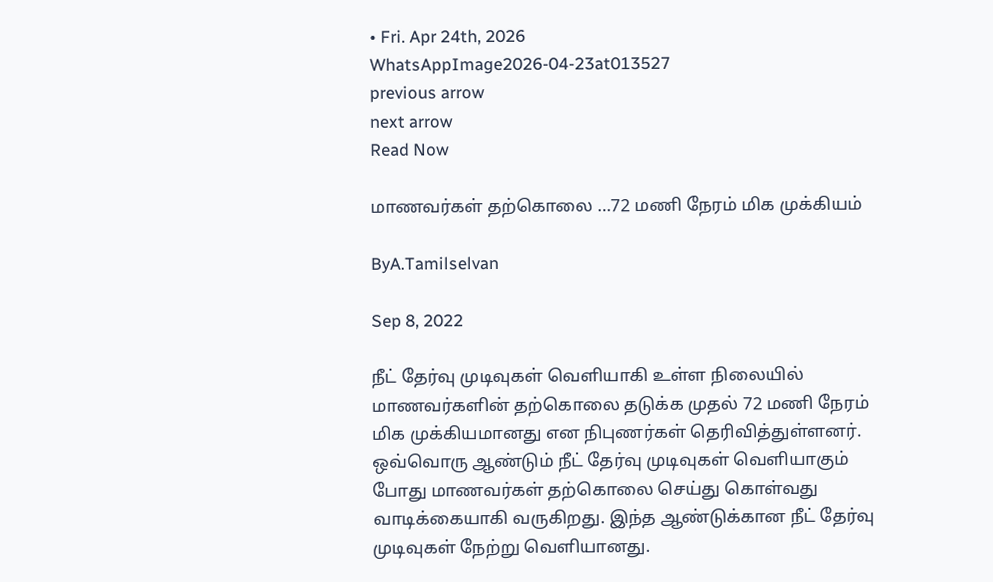• Fri. Apr 24th, 2026
WhatsAppImage2026-04-23at013527
previous arrow
next arrow
Read Now

மாணவர்கள் தற்கொலை …72 மணி நேரம் மிக முக்கியம்

ByA.Tamilselvan

Sep 8, 2022

நீட் தேர்வு முடிவுகள் வெளியாகி உள்ள நிலையில் மாணவர்களின் தற்கொலை தடுக்க முதல் 72 மணி நேரம் மிக முக்கியமானது என நிபுணர்கள் தெரிவித்துள்ளனர்.
ஒவ்வொரு ஆண்டும் நீட் தேர்வு முடிவுகள் வெளியாகும் போது மாணவர்கள் தற்கொலை செய்து கொள்வது வாடிக்கையாகி வருகிறது. இந்த ஆண்டுக்கான நீட் தேர்வு முடிவுகள் நேற்று வெளியானது.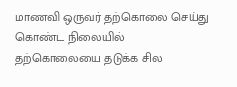மாணவி ஒருவர் தற்கொலை செய்து கொண்ட நிலையில் தற்கொலையை தடுக்க சில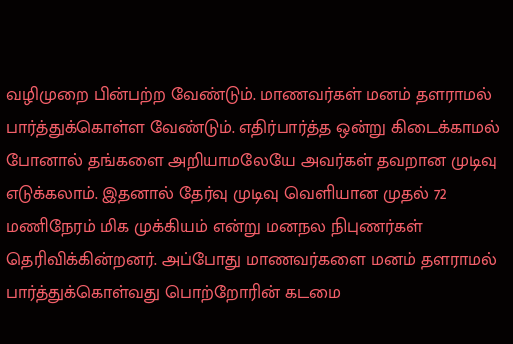வழிமுறை பின்பற்ற வேண்டும். மாணவர்கள் மனம் தளராமல் பார்த்துக்கொள்ள வேண்டும். எதிர்பார்த்த ஒன்று கிடைக்காமல் போனால் தங்களை அறியாமலேயே அவர்கள் தவறான முடிவு எடுக்கலாம். இதனால் தேர்வு முடிவு வெளியான முதல் 72 மணிநேரம் மிக முக்கியம் என்று மனநல நிபுணர்கள் தெரிவிக்கின்றனர். அப்போது மாணவர்களை மனம் தளராமல் பார்த்துக்கொள்வது பொற்றோரின் கடமை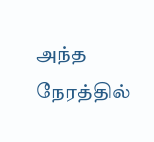அந்த நேரத்தில்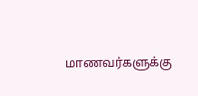மாணவர்களுக்கு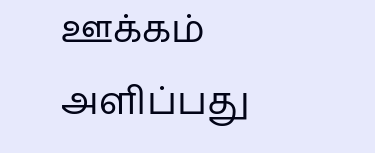ஊக்கம் அளிப்பது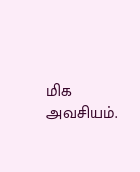மிக அவசியம்.